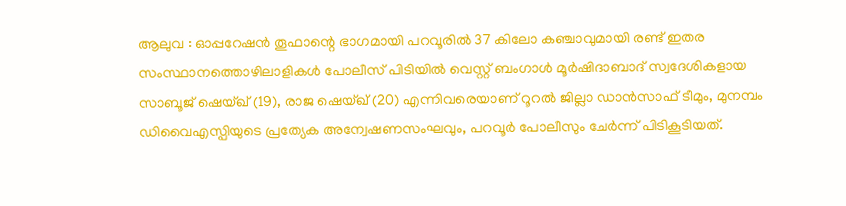ആലുവ : ഓപ്പറേഷൻ തൂഫാന്റെ ഭാഗമായി പറവൂരിൽ 37 കിലോ കഞ്ചാവുമായി രണ്ട് ഇതര സംസ്ഥാനത്തൊഴിലാളികൾ പോലീസ് പിടിയിൽ വെസ്റ്റ് ബംഗാൾ മൂർഷിദാബാദ് സ്വദേശികളായ സാബൂജ് ഷെയ്ഖ് (19), രാജ ഷെയ്ഖ് (20) എന്നിവരെയാണ് റൂറൽ ജില്ലാ ഡാൻസാഫ് ടീമും, മുനമ്പം ഡിവൈഎസ്പിയുടെ പ്രത്യേക അന്വേഷണസംഘവും, പറവൂർ പോലീസും ചേർന്ന് പിടികൂടിയത്.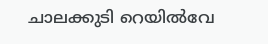ചാലക്കുടി റെയിൽവേ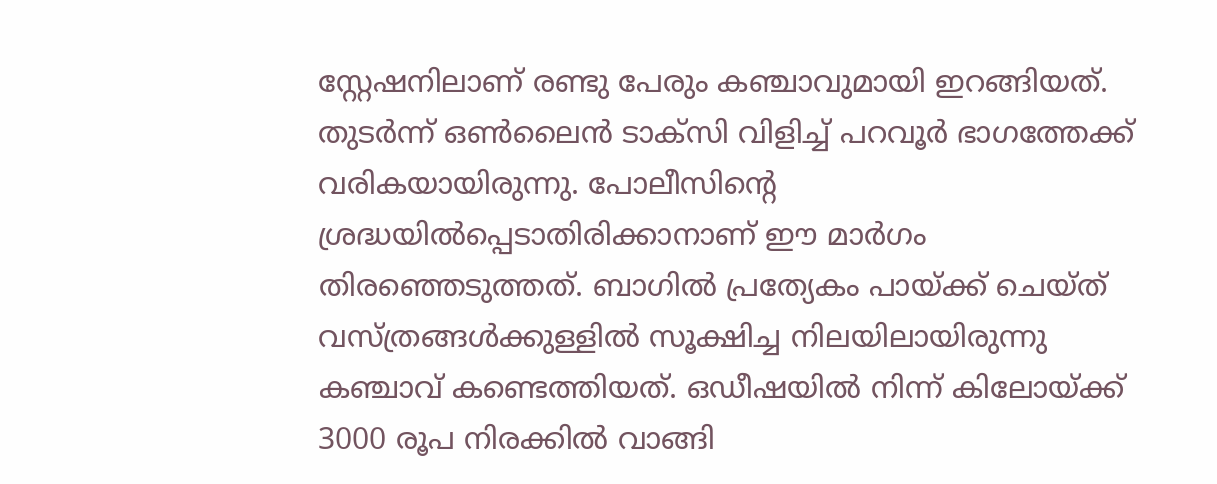സ്റ്റേഷനിലാണ് രണ്ടു പേരും കഞ്ചാവുമായി ഇറങ്ങിയത്. തുടർന്ന് ഒൺലൈൻ ടാക്സി വിളിച്ച് പറവൂർ ഭാഗത്തേക്ക് വരികയായിരുന്നു. പോലീസിന്റെ ശ്രദ്ധയിൽപ്പെടാതിരിക്കാനാണ് ഈ മാർഗം തിരഞ്ഞെടുത്തത്. ബാഗിൽ പ്രത്യേകം പായ്ക്ക് ചെയ്ത് വസ്ത്രങ്ങൾക്കുള്ളിൽ സൂക്ഷിച്ച നിലയിലായിരുന്നു കഞ്ചാവ് കണ്ടെത്തിയത്. ഒഡീഷയിൽ നിന്ന് കിലോയ്ക്ക് 3000 രൂപ നിരക്കിൽ വാങ്ങി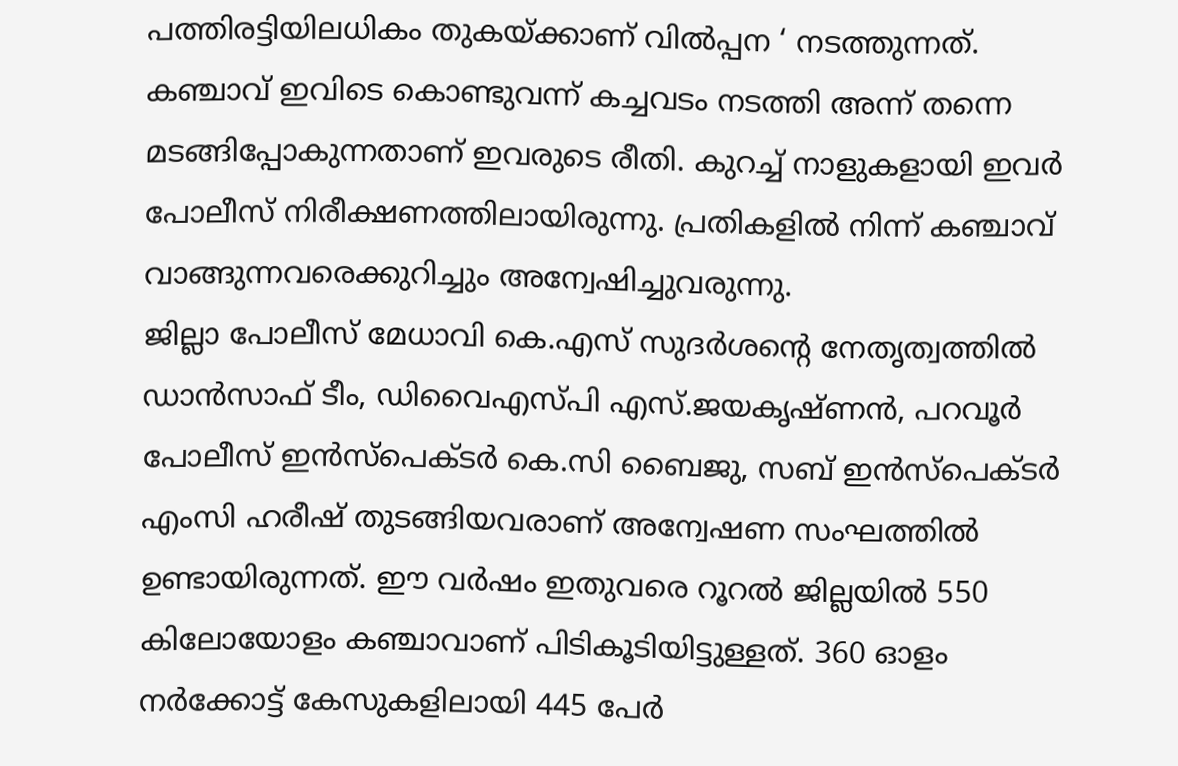പത്തിരട്ടിയിലധികം തുകയ്ക്കാണ് വിൽപ്പന ‘ നടത്തുന്നത്.
കഞ്ചാവ് ഇവിടെ കൊണ്ടുവന്ന് കച്ചവടം നടത്തി അന്ന് തന്നെ മടങ്ങിപ്പോകുന്നതാണ് ഇവരുടെ രീതി. കുറച്ച് നാളുകളായി ഇവർ പോലീസ് നിരീക്ഷണത്തിലായിരുന്നു. പ്രതികളിൽ നിന്ന് കഞ്ചാവ് വാങ്ങുന്നവരെക്കുറിച്ചും അന്വേഷിച്ചുവരുന്നു.
ജില്ലാ പോലീസ് മേധാവി കെ.എസ് സുദർശന്റെ നേതൃത്വത്തിൽ ഡാൻസാഫ് ടീം, ഡിവൈഎസ്പി എസ്.ജയകൃഷ്ണൻ, പറവൂർ പോലീസ് ഇൻസ്പെക്ടർ കെ.സി ബൈജു, സബ് ഇൻസ്പെക്ടർ എംസി ഹരീഷ് തുടങ്ങിയവരാണ് അന്വേഷണ സംഘത്തിൽ ഉണ്ടായിരുന്നത്. ഈ വർഷം ഇതുവരെ റൂറൽ ജില്ലയിൽ 550 കിലോയോളം കഞ്ചാവാണ് പിടികൂടിയിട്ടുള്ളത്. 360 ഓളം നർക്കോട്ട് കേസുകളിലായി 445 പേർ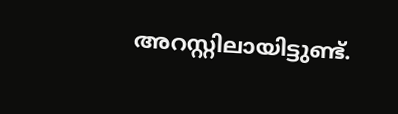അറസ്റ്റിലായിട്ടുണ്ട്.